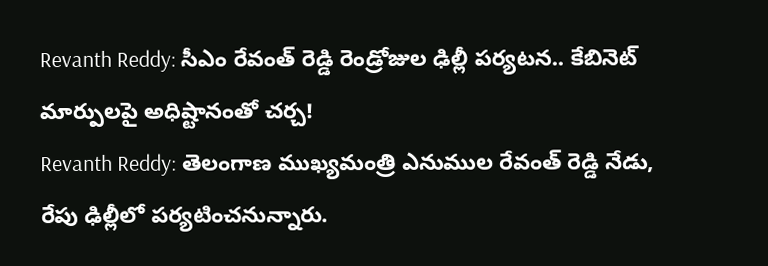Revanth Reddy: సీఎం రేవంత్ రెడ్డి రెండ్రోజుల ఢిల్లీ పర్యటన.. కేబినెట్ మార్పులపై అధిష్టానంతో చర్చ!
Revanth Reddy: తెలంగాణ ముఖ్యమంత్రి ఎనుముల రేవంత్ రెడ్డి నేడు, రేపు ఢిల్లీలో పర్యటించనున్నారు.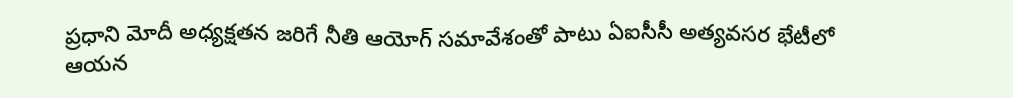ప్రధాని మోదీ అధ్యక్షతన జరిగే నీతి ఆయోగ్ సమావేశంతో పాటు ఏఐసీసీ అత్యవసర భేటీలో ఆయన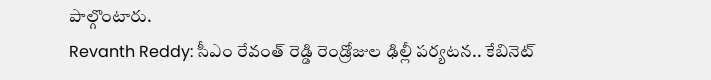పాల్గొంటారు.
Revanth Reddy: సీఎం రేవంత్ రెడ్డి రెండ్రోజుల ఢిల్లీ పర్యటన.. కేబినెట్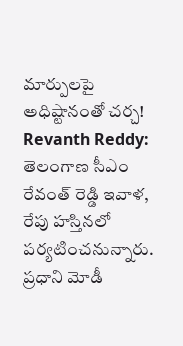మార్పులపై అధిష్టానంతో చర్చ!
Revanth Reddy: తెలంగాణ సీఎం రేవంత్ రెడ్డి ఇవాళ, రేపు హస్తినలో పర్యటించనున్నారు. ప్రధాని మోడీ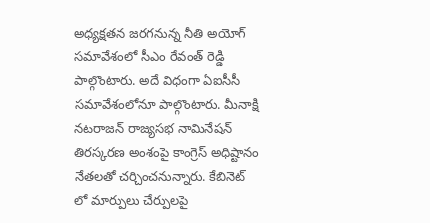అధ్యక్షతన జరగనున్న నీతి అయోగ్ సమావేశంలో సీఎం రేవంత్ రెడ్డి పాల్గొంటారు. అదే విధంగా ఏఐసీసీ సమావేశంలోనూ పాల్గొంటారు. మీనాక్షి నటరాజన్ రాజ్యసభ నామినేషన్ తిరస్కరణ అంశంపై కాంగ్రెస్ అధిష్టానం నేతలతో చర్చించనున్నారు. కేబినెట్ లో మార్పులు చేర్పులపై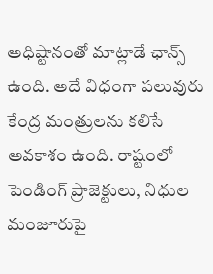అధిష్టానంతో మాట్లాడే ఛాన్స్ ఉంది. అదే విధంగా పలువురు కేంద్ర మంత్రులను కలిసే అవకాశం ఉంది. రాష్టంలో పెండింగ్ ప్రాజెక్టులు, నిధుల మంజూరుపై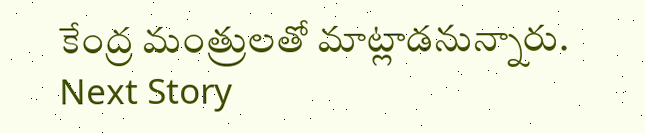కేంద్ర మంత్రులతో మాట్లాడనున్నారు.
Next Story